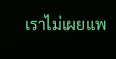เราไม่เผยแพ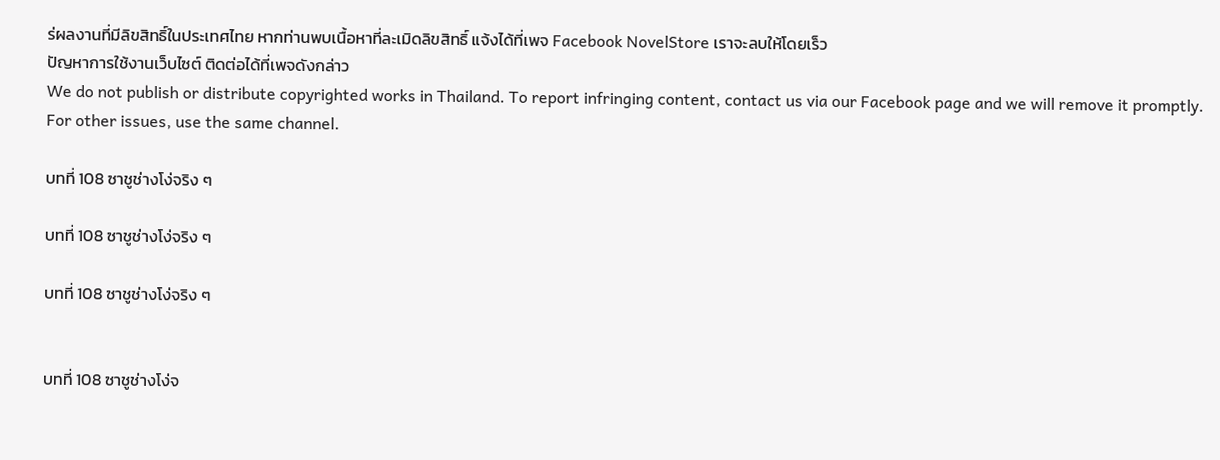ร่ผลงานที่มีลิขสิทธิ์ในประเทศไทย หากท่านพบเนื้อหาที่ละเมิดลิขสิทธิ์ แจ้งได้ที่เพจ Facebook NovelStore เราจะลบให้โดยเร็ว
ปัญหาการใช้งานเว็บไซต์ ติดต่อได้ที่เพจดังกล่าว
We do not publish or distribute copyrighted works in Thailand. To report infringing content, contact us via our Facebook page and we will remove it promptly. For other issues, use the same channel.

บทที่ 108 ซาชูช่างโง่จริง ๆ

บทที่ 108 ซาชูช่างโง่จริง ๆ

บทที่ 108 ซาชูช่างโง่จริง ๆ


บทที่ 108 ซาชูช่างโง่จ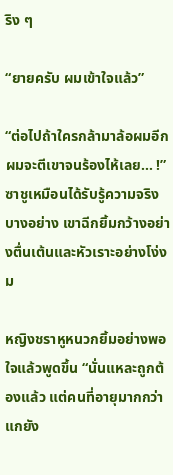ริง ๆ

“ยายครับ ผมเข้าใจแล้ว”

“ต่อไปถ้าใครกล้ามาล้อผมอีก ผมจะตีเขาจนร้องไห้เลย... !” ซาชูเหมือนได้รับรู้ความจริงบางอย่าง เขาฉีกยิ้มกว้างอย่างตื่นเต้นและหัวเราะอย่างโง่งม

หญิงชราหูหนวกยิ้มอย่างพอใจแล้วพูดขึ้น “นั่นแหละถูกต้องแล้ว แต่คนที่อายุมากกว่าแกยัง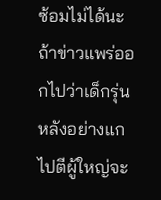ซ้อมไม่ได้นะ ถ้าข่าวแพร่ออกไปว่าเด็กรุ่นหลังอย่างแกไปตีผู้ใหญ่จะ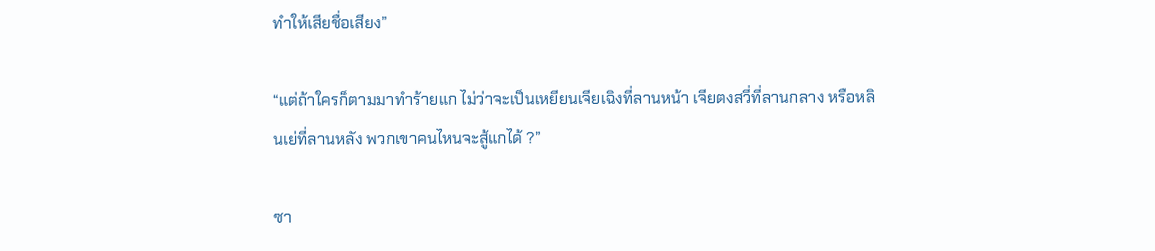ทำให้เสียชื่อเสียง”

“แต่ถ้าใครก็ตามมาทำร้ายแก ไม่ว่าจะเป็นเหยียนเจียเฉิงที่ลานหน้า เจียตงสวี่ที่ลานกลาง หรือหลินเย่ที่ลานหลัง พวกเขาคนไหนจะสู้แกได้ ?”

ซา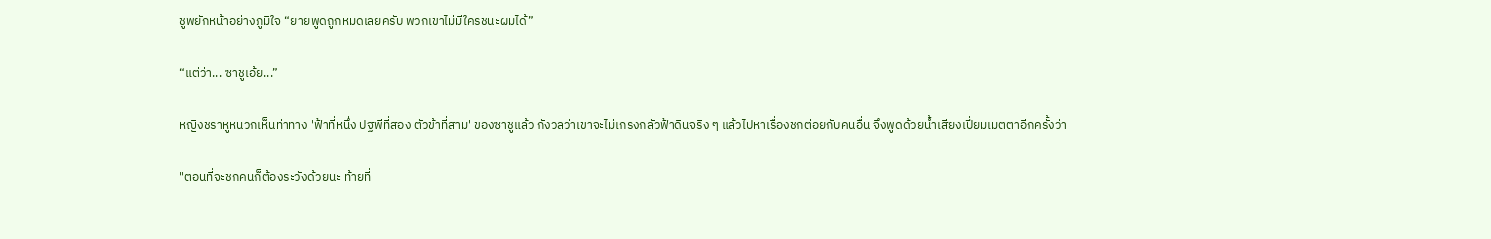ชูพยักหน้าอย่างภูมิใจ “ยายพูดถูกหมดเลยครับ พวกเขาไม่มีใครชนะผมได้”

“แต่ว่า... ซาชูเอ้ย...”

หญิงชราหูหนวกเห็นท่าทาง 'ฟ้าที่หนึ่ง ปฐพีที่สอง ตัวข้าที่สาม' ของซาชูแล้ว กังวลว่าเขาจะไม่เกรงกลัวฟ้าดินจริง ๆ แล้วไปหาเรื่องชกต่อยกับคนอื่น จึงพูดด้วยน้ำเสียงเปี่ยมเมตตาอีกครั้งว่า

"ตอนที่จะชกคนก็ต้องระวังด้วยนะ ท้ายที่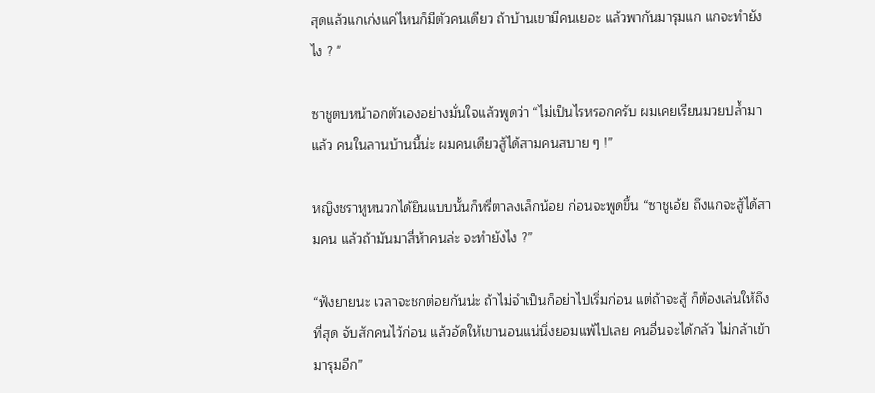สุดแล้วแกเก่งแค่ไหนก็มีตัวคนเดียว ถ้าบ้านเขามีคนเยอะ แล้วพากันมารุมแก แกจะทำยังไง ? "

ซาชูตบหน้าอกตัวเองอย่างมั่นใจแล้วพูดว่า “ไม่เป็นไรหรอกครับ ผมเคยเรียนมวยปล้ำมาแล้ว คนในลานบ้านนี้น่ะ ผมคนเดียวสู้ได้สามคนสบาย ๆ !”

หญิงชราหูหนวกได้ยินแบบนั้นก็หรี่ตาลงเล็กน้อย ก่อนจะพูดขึ้น “ซาชูเอ้ย ถึงแกจะสู้ได้สามคน แล้วถ้ามันมาสี่ห้าคนล่ะ จะทำยังไง ?”

“ฟังยายนะ เวลาจะชกต่อยกันน่ะ ถ้าไม่จำเป็นก็อย่าไปเริ่มก่อน แต่ถ้าจะสู้ ก็ต้องเล่นให้ถึงที่สุด จับสักคนไว้ก่อน แล้วอัดให้เขานอนแน่นิ่งยอมแพ้ไปเลย คนอื่นจะได้กลัว ไม่กล้าเข้ามารุมอีก”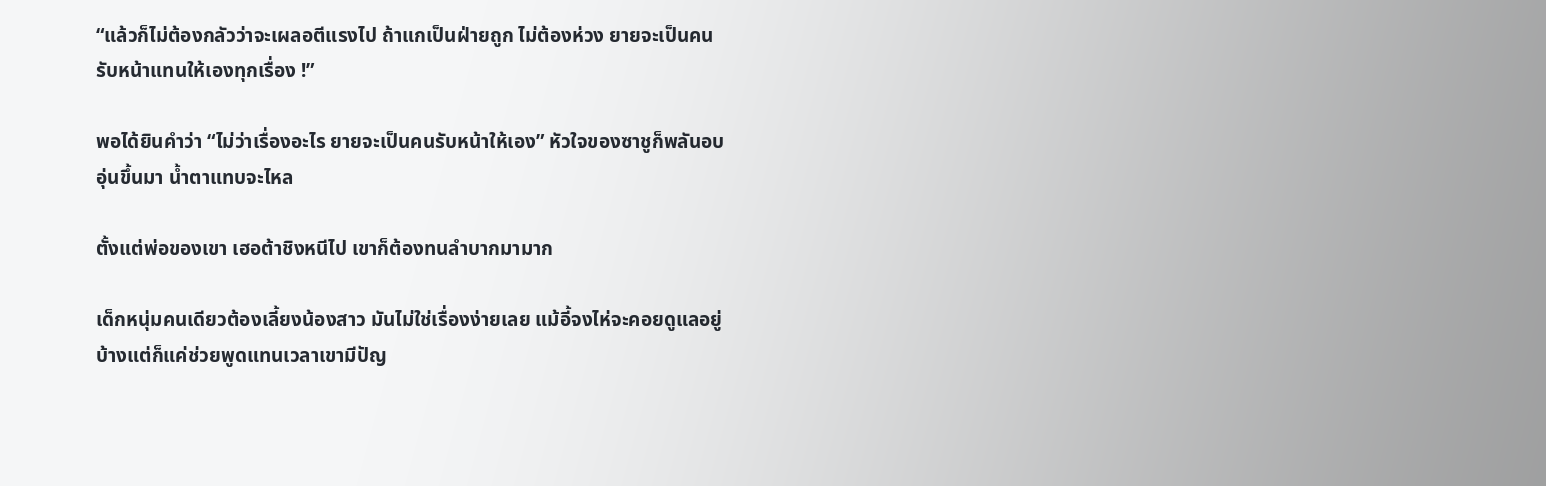“แล้วก็ไม่ต้องกลัวว่าจะเผลอตีแรงไป ถ้าแกเป็นฝ่ายถูก ไม่ต้องห่วง ยายจะเป็นคนรับหน้าแทนให้เองทุกเรื่อง !”

พอได้ยินคำว่า “ไม่ว่าเรื่องอะไร ยายจะเป็นคนรับหน้าให้เอง” หัวใจของซาชูก็พลันอบอุ่นขึ้นมา น้ำตาแทบจะไหล

ตั้งแต่พ่อของเขา เฮอต้าชิงหนีไป เขาก็ต้องทนลำบากมามาก

เด็กหนุ่มคนเดียวต้องเลี้ยงน้องสาว มันไม่ใช่เรื่องง่ายเลย แม้อี้จงไห่จะคอยดูแลอยู่บ้างแต่ก็แค่ช่วยพูดแทนเวลาเขามีปัญ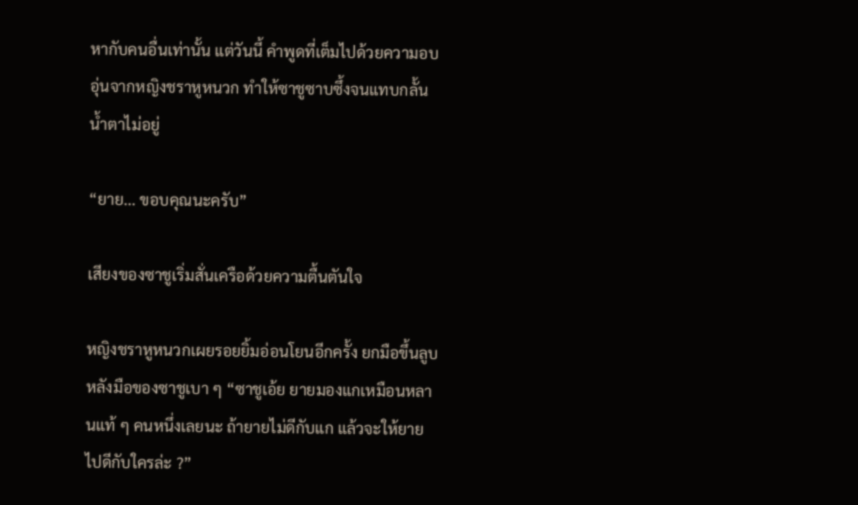หากับคนอื่นเท่านั้น แต่วันนี้ คำพูดที่เต็มไปด้วยความอบอุ่นจากหญิงชราหูหนวก ทำให้ซาชูซาบซึ้งจนแทบกลั้นน้ำตาไม่อยู่

“ยาย... ขอบคุณนะครับ”

เสียงของซาชูเริ่มสั่นเครือด้วยความตื้นตันใจ

หญิงชราหูหนวกเผยรอยยิ้มอ่อนโยนอีกครั้ง ยกมือขึ้นลูบหลังมือของซาชูเบา ๆ “ซาชูเอ้ย ยายมองแกเหมือนหลานแท้ ๆ คนหนึ่งเลยนะ ถ้ายายไม่ดีกับแก แล้วจะให้ยายไปดีกับใครล่ะ ?”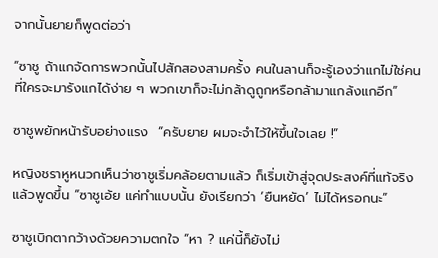จากนั้นยายก็พูดต่อว่า

“ซาชู ถ้าแกจัดการพวกนั้นไปสักสองสามครั้ง คนในลานก็จะรู้เองว่าแกไม่ใช่คนที่ใครจะมารังแกได้ง่าย ๆ พวกเขาก็จะไม่กล้าดูถูกหรือกล้ามาแกล้งแกอีก”

ซาชูพยักหน้ารับอย่างแรง  “ครับยาย ผมจะจำไว้ให้ขึ้นใจเลย !”

หญิงชราหูหนวกเห็นว่าซาชูเริ่มคล้อยตามแล้ว ก็เริ่มเข้าสู่จุดประสงค์ที่แท้จริงแล้วพูดขึ้น “ซาชูเอ้ย แค่ทำแบบนั้น ยังเรียกว่า ‘ยืนหยัด’ ไม่ได้หรอกนะ”

ซาชูเบิกตากว้างด้วยความตกใจ “หา ? แค่นี้ก็ยังไม่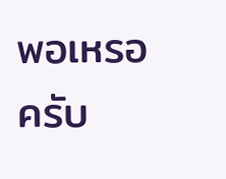พอเหรอครับ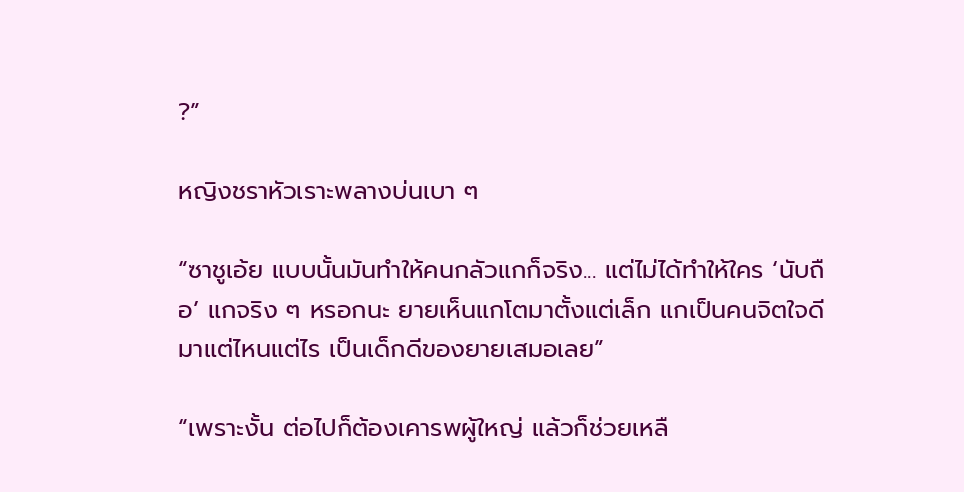?”

หญิงชราหัวเราะพลางบ่นเบา ๆ

“ซาชูเอ้ย แบบนั้นมันทำให้คนกลัวแกก็จริง... แต่ไม่ได้ทำให้ใคร ‘นับถือ’ แกจริง ๆ หรอกนะ ยายเห็นแกโตมาตั้งแต่เล็ก แกเป็นคนจิตใจดีมาแต่ไหนแต่ไร เป็นเด็กดีของยายเสมอเลย”

“เพราะงั้น ต่อไปก็ต้องเคารพผู้ใหญ่ แล้วก็ช่วยเหลื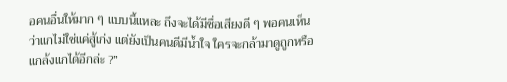อคนอื่นให้มาก ๆ แบบนี้แหละ ถึงจะได้มีชื่อเสียงดี ๆ พอคนเห็นว่าแกไม่ใช่แค่สู้เก่ง แต่ยังเป็นคนดีมีน้ำใจ ใครจะกล้ามาดูถูกหรือแกล้งแกได้อีกล่ะ ?”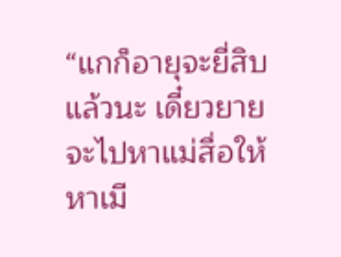“แกก็อายุจะยี่สิบแล้วนะ เดี๋ยวยายจะไปหาแม่สื่อให้ หาเมี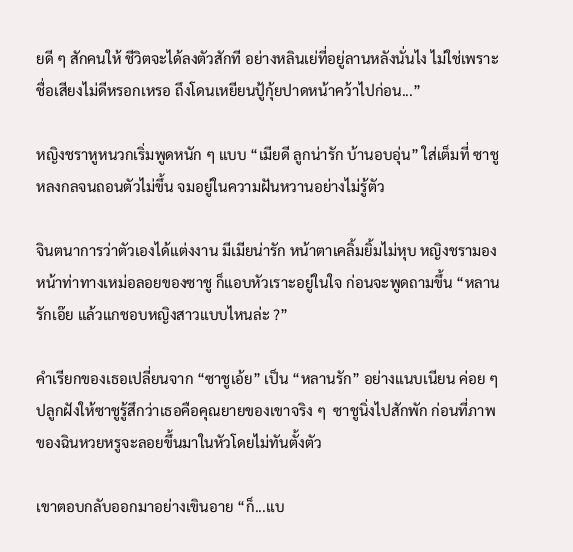ยดี ๆ สักคนให้ ชีวิตจะได้ลงตัวสักที อย่างหลินเย่ที่อยู่ลานหลังนั่นไง ไม่ใช่เพราะชื่อเสียงไม่ดีหรอกเหรอ ถึงโดนเหยียนปู้กุ้ยปาดหน้าคว้าไปก่อน...”

หญิงชราหูหนวกเริ่มพูดหนัก ๆ แบบ “เมียดี ลูกน่ารัก บ้านอบอุ่น” ใส่เต็มที่ ซาชูหลงกลจนถอนตัวไม่ขึ้น จมอยู่ในความฝันหวานอย่างไม่รู้ตัว

จินตนาการว่าตัวเองได้แต่งงาน มีเมียน่ารัก หน้าตาเคลิ้มยิ้มไม่หุบ หญิงชรามองหน้าท่าทางเหม่อลอยของซาชู ก็แอบหัวเราะอยู่ในใจ ก่อนจะพูดถามขึ้น “หลานรักเอ๊ย แล้วแกชอบหญิงสาวแบบไหนล่ะ ?”

คำเรียกของเธอเปลี่ยนจาก “ซาชูเอ้ย” เป็น “หลานรัก” อย่างแนบเนียน ค่อย ๆ ปลูกฝังให้ซาชูรู้สึกว่าเธอคือคุณยายของเขาจริง ๆ  ซาชูนิ่งไปสักพัก ก่อนที่ภาพของฉินหวยหรูจะลอยขึ้นมาในหัวโดยไม่ทันตั้งตัว

เขาตอบกลับออกมาอย่างเขินอาย “ก็...แบ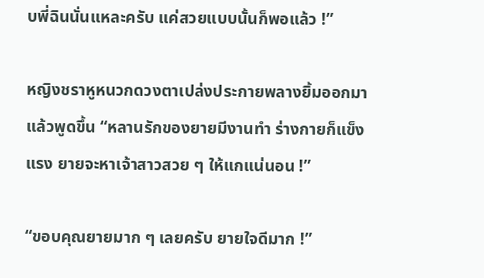บพี่ฉินนั่นแหละครับ แค่สวยแบบนั้นก็พอแล้ว !”

หญิงชราหูหนวกดวงตาเปล่งประกายพลางยิ้มออกมาแล้วพูดขึ้น “หลานรักของยายมีงานทำ ร่างกายก็แข็งแรง ยายจะหาเจ้าสาวสวย ๆ ให้แกแน่นอน !”

“ขอบคุณยายมาก ๆ เลยครับ ยายใจดีมาก !”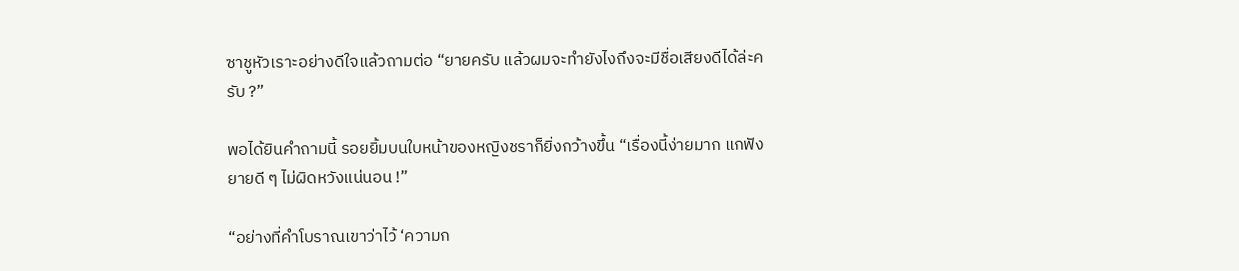ซาชูหัวเราะอย่างดีใจแล้วถามต่อ “ยายครับ แล้วผมจะทำยังไงถึงจะมีชื่อเสียงดีได้ล่ะครับ ?”

พอได้ยินคำถามนี้ รอยยิ้มบนใบหน้าของหญิงชราก็ยิ่งกว้างขึ้น “เรื่องนี้ง่ายมาก แกฟังยายดี ๆ ไม่ผิดหวังแน่นอน !”

“อย่างที่คำโบราณเขาว่าไว้ ‘ความก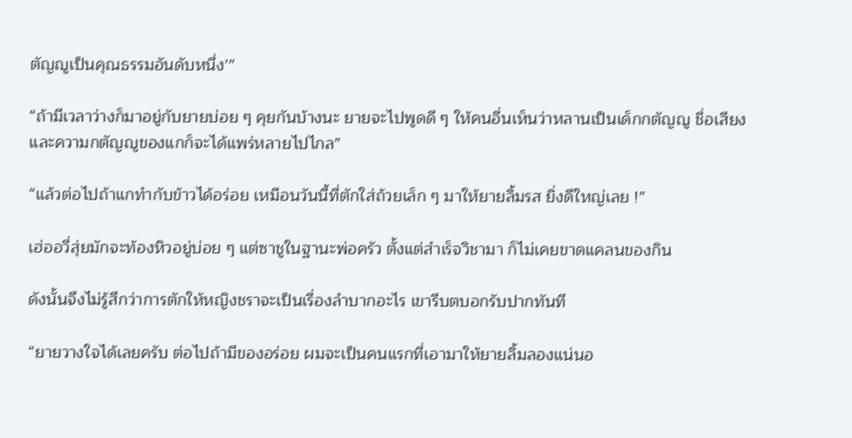ตัญญูเป็นคุณธรรมอันดับหนึ่ง’”

“ถ้ามีเวลาว่างก็มาอยู่กับยายบ่อย ๆ คุยกันบ้างนะ ยายจะไปพูดดี ๆ ให้คนอื่นเห็นว่าหลานเป็นเด็กกตัญญู ชื่อเสียงและความกตัญญูของแกก็จะได้แพร่หลายไปไกล”

“แล้วต่อไปถ้าแกทำกับข้าวได้อร่อย เหมือนวันนี้ที่ตักใส่ถ้วยเล็ก ๆ มาให้ยายลิ้มรส ยิ่งดีใหญ่เลย !”

เฮ่ออวี่สุ่ยมักจะท้องหิวอยู่บ่อย ๆ แต่ซาชูในฐานะพ่อครัว ตั้งแต่สำเร็จวิชามา ก็ไม่เคยขาดแคลนของกิน

ดังนั้นจึงไม่รู้สึกว่าการตักให้หญิงชราจะเป็นเรื่องลำบากอะไร เขารีบตบอกรับปากทันที

“ยายวางใจได้เลยครับ ต่อไปถ้ามีของอร่อย ผมจะเป็นคนแรกที่เอามาให้ยายลิ้มลองแน่นอ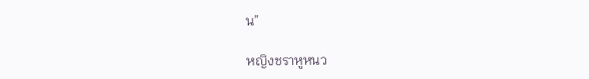น”

หญิงชราหูหนว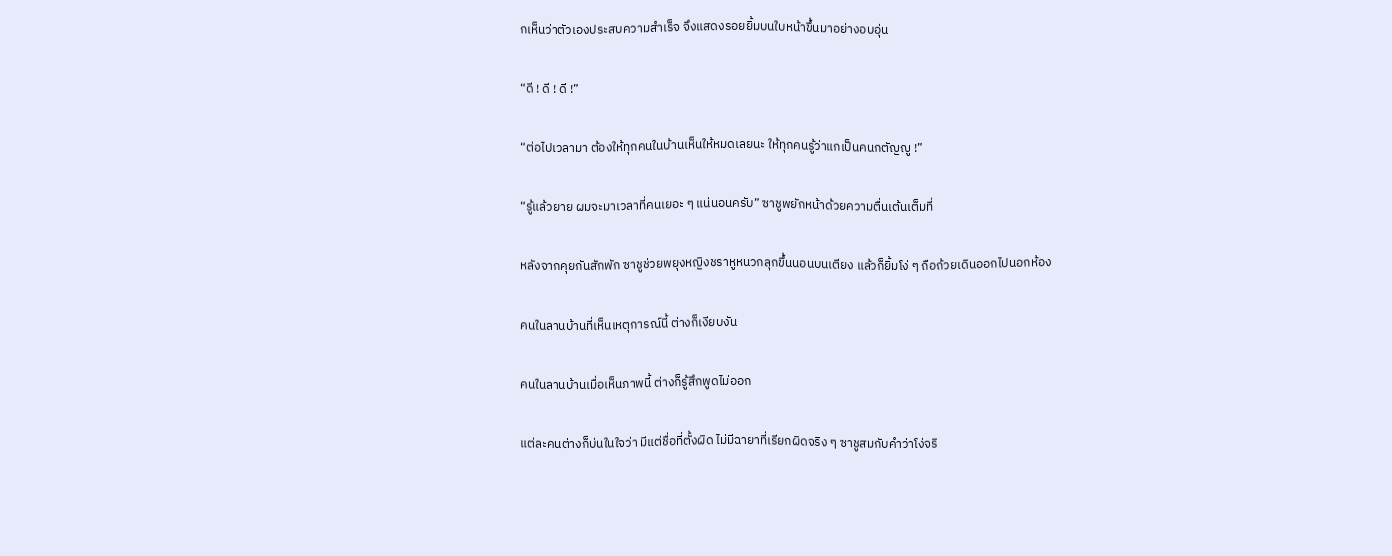กเห็นว่าตัวเองประสบความสำเร็จ จึงแสดงรอยยิ้มบนใบหน้าขึ้นมาอย่างอบอุ่น

“ดี ! ดี ! ดี !”

“ต่อไปเวลามา ต้องให้ทุกคนในบ้านเห็นให้หมดเลยนะ ให้ทุกคนรู้ว่าแกเป็นคนกตัญญู !”

“รู้แล้วยาย ผมจะมาเวลาที่คนเยอะ ๆ แน่นอนครับ” ซาชูพยักหน้าด้วยความตื่นเต้นเต็มที่

หลังจากคุยกันสักพัก ซาชูช่วยพยุงหญิงชราหูหนวกลุกขึ้นนอนบนเตียง แล้วก็ยิ้มโง่ ๆ ถือถ้วยเดินออกไปนอกห้อง

คนในลานบ้านที่เห็นเหตุการณ์นี้ ต่างก็เงียบงัน

คนในลานบ้านเมื่อเห็นภาพนี้ ต่างก็รู้สึกพูดไม่ออก

แต่ละคนต่างก็บ่นในใจว่า มีแต่ชื่อที่ตั้งผิด ไม่มีฉายาที่เรียกผิดจริง ๆ ซาชูสมกับคำว่าโง่จริ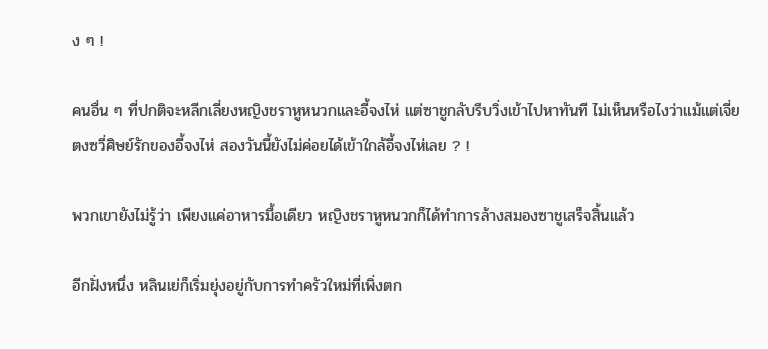ง ๆ !

คนอื่น ๆ ที่ปกติจะหลีกเลี่ยงหญิงชราหูหนวกและอี้จงไห่ แต่ซาชูกลับรีบวิ่งเข้าไปหาทันที ไม่เห็นหรือไงว่าแม้แต่เจี่ยตงซวี่ศิษย์รักของอี้จงไห่ สองวันนี้ยังไม่ค่อยได้เข้าใกล้อี้จงไห่เลย ? !

พวกเขายังไม่รู้ว่า เพียงแค่อาหารมื้อเดียว หญิงชราหูหนวกก็ได้ทำการล้างสมองซาชูเสร็จสิ้นแล้ว

อีกฝั่งหนึ่ง หลินเย่ก็เริ่มยุ่งอยู่กับการทำครัวใหม่ที่เพิ่งตก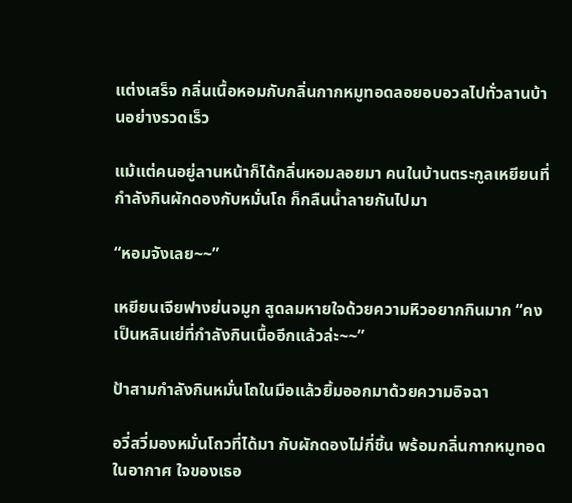แต่งเสร็จ กลิ่นเนื้อหอมกับกลิ่นกากหมูทอดลอยอบอวลไปทั่วลานบ้านอย่างรวดเร็ว

แม้แต่คนอยู่ลานหน้าก็ได้กลิ่นหอมลอยมา คนในบ้านตระกูลเหยียนที่กำลังกินผักดองกับหมั่นโถ ก็กลืนน้ำลายกันไปมา

“หอมจังเลย~~”

เหยียนเจียฟางย่นจมูก สูดลมหายใจด้วยความหิวอยากกินมาก “คงเป็นหลินเย่ที่กำลังกินเนื้ออีกแล้วล่ะ~~”

ป้าสามกำลังกินหมั่นโถในมือแล้วยิ้มออกมาด้วยความอิจฉา

อวี่สวี่มองหมั่นโถวที่ได้มา กับผักดองไม่กี่ชิ้น พร้อมกลิ่นกากหมูทอดในอากาศ ใจของเธอ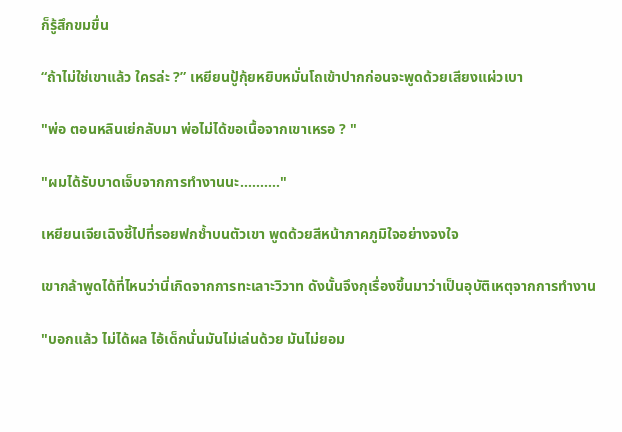ก็รู้สึกขมขื่น

“ถ้าไม่ใช่เขาแล้ว ใครล่ะ ?” เหยียนปู้กุ้ยหยิบหมั่นโถเข้าปากก่อนจะพูดด้วยเสียงแผ่วเบา

"พ่อ ตอนหลินเย่กลับมา พ่อไม่ได้ขอเนื้อจากเขาเหรอ ? "

"ผมได้รับบาดเจ็บจากการทำงานนะ.........."

เหยียนเจียเฉิงชี้ไปที่รอยฟกช้ำบนตัวเขา พูดด้วยสีหน้าภาคภูมิใจอย่างจงใจ

เขากล้าพูดได้ที่ไหนว่านี่เกิดจากการทะเลาะวิวาท ดังนั้นจึงกุเรื่องขึ้นมาว่าเป็นอุบัติเหตุจากการทำงาน

"บอกแล้ว ไม่ได้ผล ไอ้เด็กนั่นมันไม่เล่นด้วย มันไม่ยอม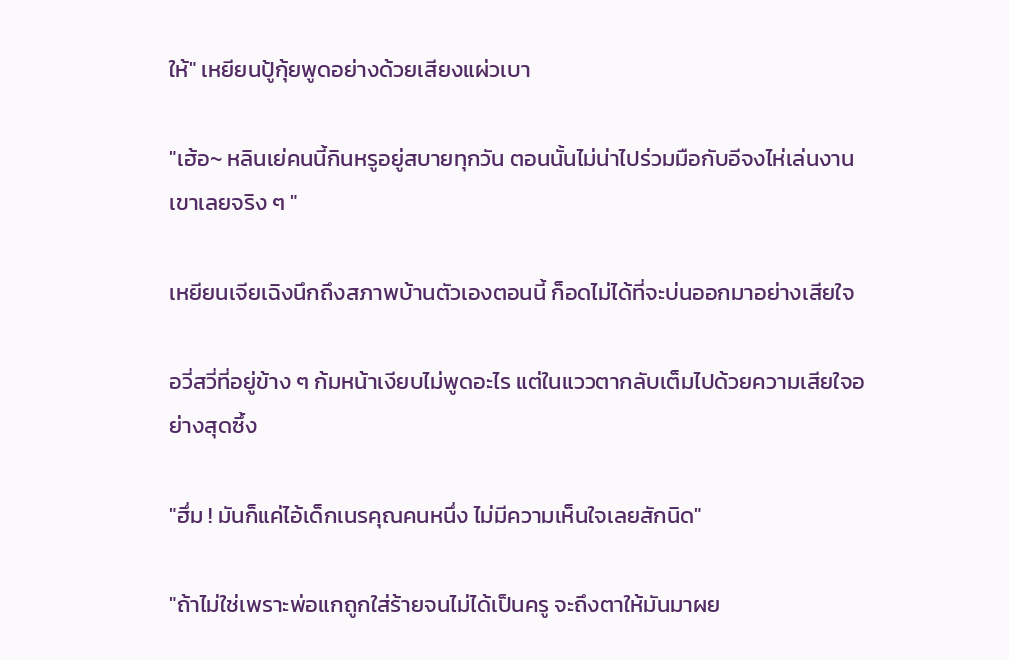ให้" เหยียนปู้กุ้ยพูดอย่างด้วยเสียงแผ่วเบา

"เฮ้อ~ หลินเย่คนนี้กินหรูอยู่สบายทุกวัน ตอนนั้นไม่น่าไปร่วมมือกับอีจงไห่เล่นงานเขาเลยจริง ๆ "

เหยียนเจียเฉิงนึกถึงสภาพบ้านตัวเองตอนนี้ ก็อดไม่ได้ที่จะบ่นออกมาอย่างเสียใจ

อวี่สวี่ที่อยู่ข้าง ๆ ก้มหน้าเงียบไม่พูดอะไร แต่ในแววตากลับเต็มไปด้วยความเสียใจอย่างสุดซึ้ง

"ฮึ่ม ! มันก็แค่ไอ้เด็กเนรคุณคนหนึ่ง ไม่มีความเห็นใจเลยสักนิด"

"ถ้าไม่ใช่เพราะพ่อแกถูกใส่ร้ายจนไม่ได้เป็นครู จะถึงตาให้มันมาผย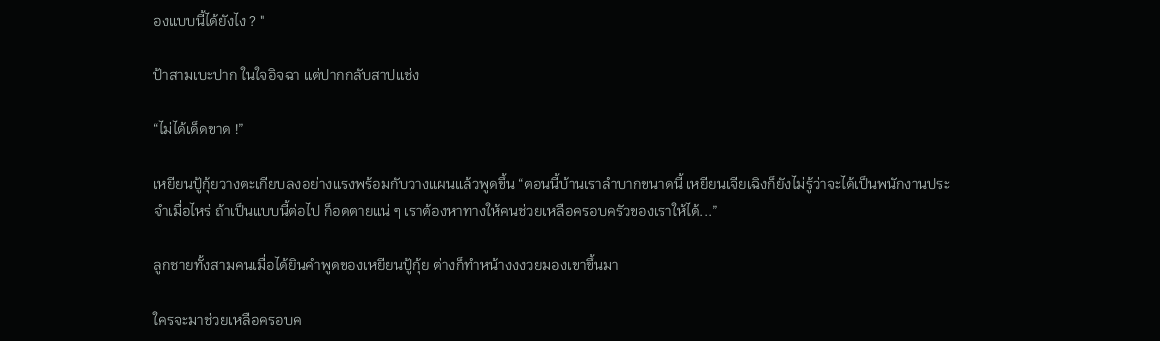องแบบนี้ได้ยังไง ? "

ป้าสามเบะปาก ในใจอิจฉา แต่ปากกลับสาปแช่ง

“ไม่ได้เด็ดขาด !”

เหยียนปู้กุ้ยวางตะเกียบลงอย่างแรงพร้อมกับวางแผนแล้วพูดขึ้น “ตอนนี้บ้านเราลำบากขนาดนี้ เหยียนเจียเฉิงก็ยังไม่รู้ว่าจะได้เป็นพนักงานประจำเมื่อไหร่ ถ้าเป็นแบบนี้ต่อไป ก็อดตายแน่ ๆ เราต้องหาทางให้คนช่วยเหลือครอบครัวของเราให้ได้...”

ลูกชายทั้งสามคนเมื่อได้ยินคำพูดของเหยียนปู้กุ้ย ต่างก็ทำหน้างงงวยมองเขาขึ้นมา

ใครจะมาช่วยเหลือครอบค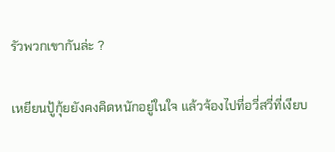รัวพวกเขากันล่ะ ?

เหยียนปู้กุ้ยยังคงคิดหนักอยู่ในใจ แล้วจ้องไปที่อวี่สวี่ที่เงียบ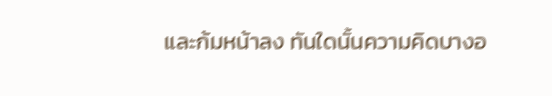และก้มหน้าลง ทันใดนั้นความคิดบางอ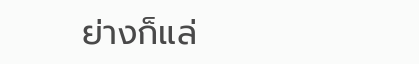ย่างก็แล่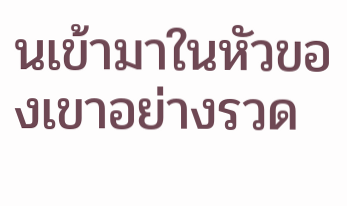นเข้ามาในหัวของเขาอย่างรวด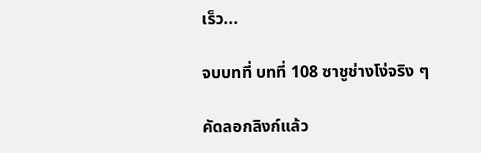เร็ว...

จบบทที่ บทที่ 108 ซาชูช่างโง่จริง ๆ

คัดลอกลิงก์แล้ว